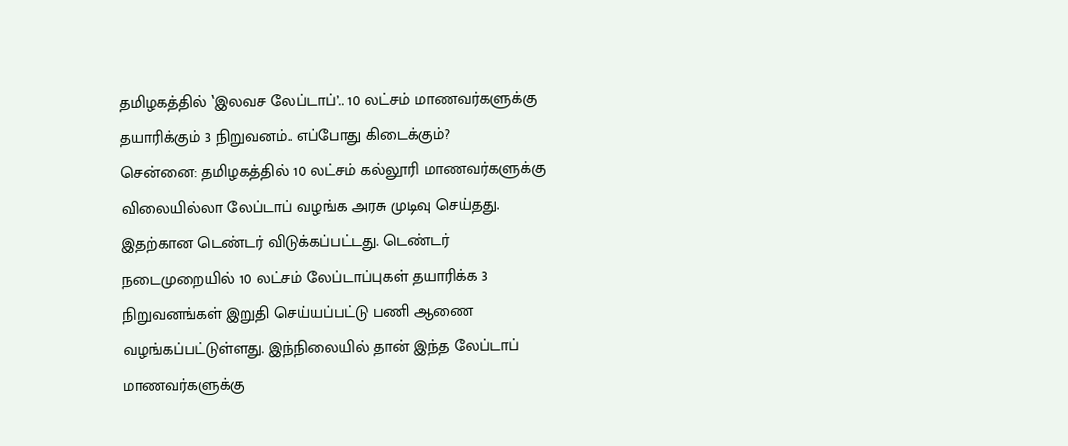தமிழகத்தில் ‛இலவச லேப்டாப்’.. 10 லட்சம் மாணவர்களுக்கு தயாரிக்கும் 3 நிறுவனம்.. எப்போது கிடைக்கும்?
சென்னை: தமிழகத்தில் 10 லட்சம் கல்லூரி மாணவர்களுக்கு விலையில்லா லேப்டாப் வழங்க அரசு முடிவு செய்தது. இதற்கான டெண்டர் விடுக்கப்பட்டது. டெண்டர் நடைமுறையில் 10 லட்சம் லேப்டாப்புகள் தயாரிக்க 3 நிறுவனங்கள் இறுதி செய்யப்பட்டு பணி ஆணை வழங்கப்பட்டுள்ளது. இந்நிலையில் தான் இந்த லேப்டாப் மாணவர்களுக்கு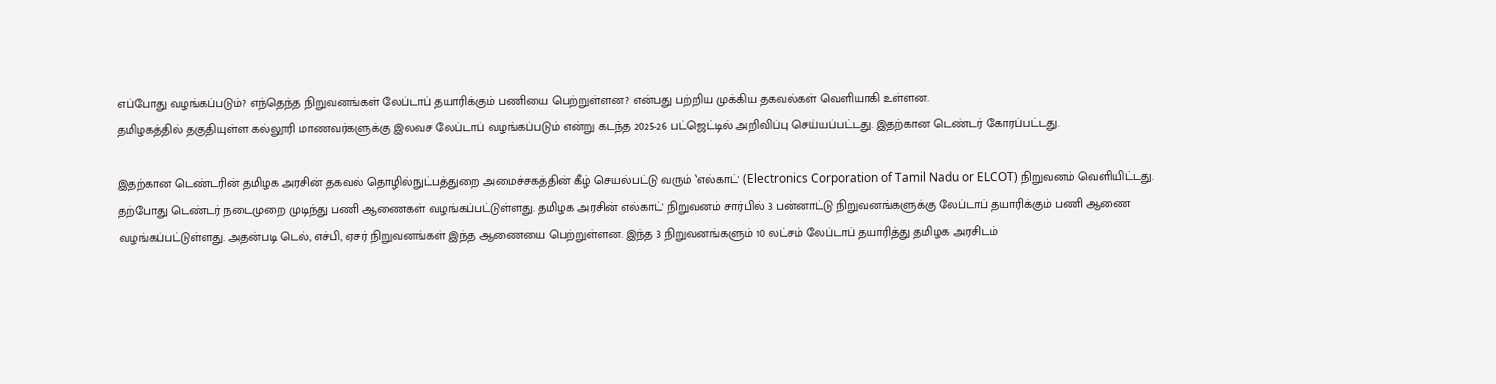எப்போது வழங்கப்படும்? எந்தெந்த நிறுவனங்கள் லேப்டாப் தயாரிக்கும் பணியை பெற்றுள்ளன? என்பது பற்றிய முக்கிய தகவல்கள் வெளியாகி உள்ளன.
தமிழகத்தில் தகுதியுள்ள கல்லூரி மாணவர்களுக்கு இலவச லேப்டாப் வழங்கப்படும் என்று கடந்த 2025-26 பட்ஜெட்டில் அறிவிப்பு செய்யப்பட்டது. இதற்கான டெண்டர் கோரப்பட்டது.

இதற்கான டெண்டரின் தமிழக அரசின் தகவல் தொழில்நுட்பத்துறை அமைச்சகத்தின் கீழ் செயல்பட்டு வரும் ‛எல்காட்' (Electronics Corporation of Tamil Nadu or ELCOT) நிறுவனம் வெளியிட்டது.
தற்போது டெண்டர் நடைமுறை முடிந்து பணி ஆணைகள் வழங்கப்பட்டுள்ளது. தமிழக அரசின் எல்காட்' நிறுவனம் சார்பில் 3 பன்னாட்டு நிறுவனங்களுக்கு லேப்டாப் தயாரிக்கும் பணி ஆணை வழங்கப்பட்டுள்ளது. அதன்படி டெல், எச்பி, ஏசர் நிறுவனங்கள் இந்த ஆணையை பெற்றுள்ளன. இந்த 3 நிறுவனங்களும் 10 லட்சம் லேப்டாப் தயாரித்து தமிழக அரசிடம்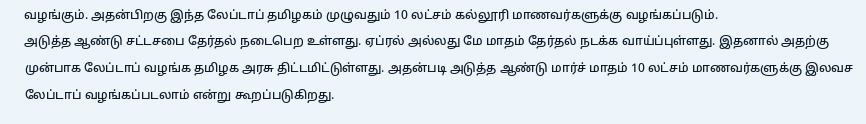வழங்கும். அதன்பிறகு இந்த லேப்டாப் தமிழகம் முழுவதும் 10 லட்சம் கல்லூரி மாணவர்களுக்கு வழங்கப்படும்.
அடுத்த ஆண்டு சட்டசபை தேர்தல் நடைபெற உள்ளது. ஏப்ரல் அல்லது மே மாதம் தேர்தல் நடக்க வாய்ப்புள்ளது. இதனால் அதற்கு முன்பாக லேப்டாப் வழங்க தமிழக அரசு திட்டமிட்டுள்ளது. அதன்படி அடுத்த ஆண்டு மார்ச் மாதம் 10 லட்சம் மாணவர்களுக்கு இலவச லேப்டாப் வழங்கப்படலாம் என்று கூறப்படுகிறது.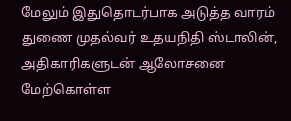மேலும் இதுதொடர்பாக அடுத்த வாரம் துணை முதல்வர் உதயநிதி ஸ்டாலின், அதிகாரிகளுடன் ஆலோசனை மேற்கொள்ள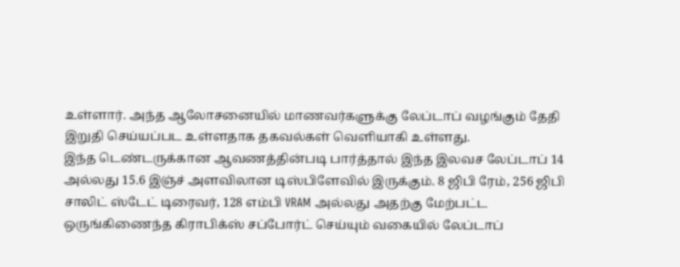உள்ளார். அந்த ஆலோசனையில் மாணவர்களுக்கு லேப்டாப் வழங்கும் தேதி இறுதி செய்யப்பட உள்ளதாக தகவல்கள் வெளியாகி உள்ளது.
இந்த டெண்டருக்கான ஆவணத்தின்படி பார்த்தால் இந்த இலவச லேப்டாப் 14 அல்லது 15.6 இஞ்ச் அளவிலான டிஸ்பிளேவில் இருக்கும். 8 ஜிபி ரேம், 256 ஜிபி சாலிட் ஸ்டேட் டிரைவர், 128 எம்பி VRAM அல்லது அதற்கு மேற்பட்ட ஒருங்கிணைந்த கிராபிக்ஸ் சப்போர்ட் செய்யும் வகையில் லேப்டாப்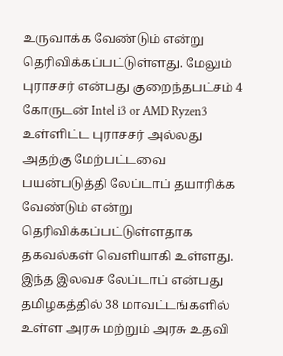உருவாக்க வேண்டும் என்று தெரிவிக்கப்பட்டுள்ளது. மேலும் புராசசர் என்பது குறைந்தபட்சம் 4 கோருடன் Intel i3 or AMD Ryzen3 உள்ளிட்ட புராசசர் அல்லது அதற்கு மேற்பட்டவை பயன்படுத்தி லேப்டாப் தயாரிக்க வேண்டும் என்று தெரிவிக்கப்பட்டுள்ளதாக தகவல்கள் வெளியாகி உள்ளது.
இந்த இலவச லேப்டாப் என்பது தமிழகத்தில் 38 மாவட்டங்களில் உள்ள அரசு மற்றும் அரசு உதவி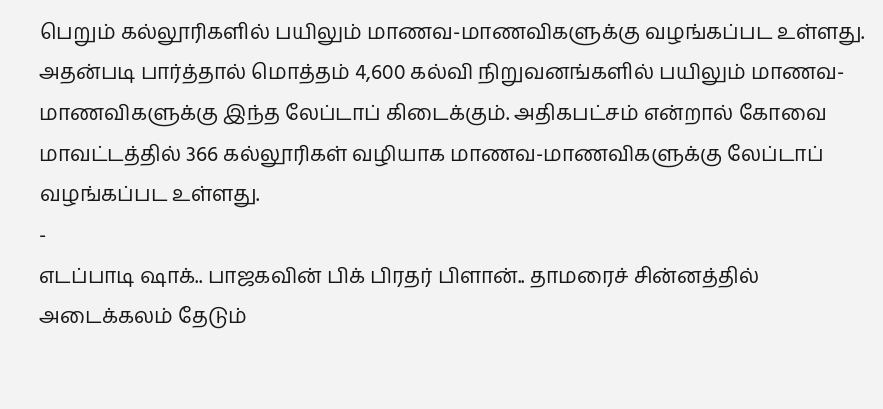பெறும் கல்லூரிகளில் பயிலும் மாணவ-மாணவிகளுக்கு வழங்கப்பட உள்ளது. அதன்படி பார்த்தால் மொத்தம் 4,600 கல்வி நிறுவனங்களில் பயிலும் மாணவ-மாணவிகளுக்கு இந்த லேப்டாப் கிடைக்கும். அதிகபட்சம் என்றால் கோவை மாவட்டத்தில் 366 கல்லூரிகள் வழியாக மாணவ-மாணவிகளுக்கு லேப்டாப் வழங்கப்பட உள்ளது.
-
எடப்பாடி ஷாக்.. பாஜகவின் பிக் பிரதர் பிளான்.. தாமரைச் சின்னத்தில் அடைக்கலம் தேடும்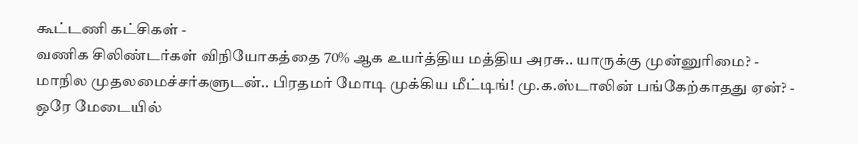கூட்டணி கட்சிகள் -
வணிக சிலிண்டர்கள் விநியோகத்தை 70% ஆக உயர்த்திய மத்திய அரசு.. யாருக்கு முன்னுரிமை? -
மாநில முதலமைச்சர்களுடன்.. பிரதமர் மோடி முக்கிய மீட்டிங்! மு.க.ஸ்டாலின் பங்கேற்காதது ஏன்? -
ஒரே மேடையில்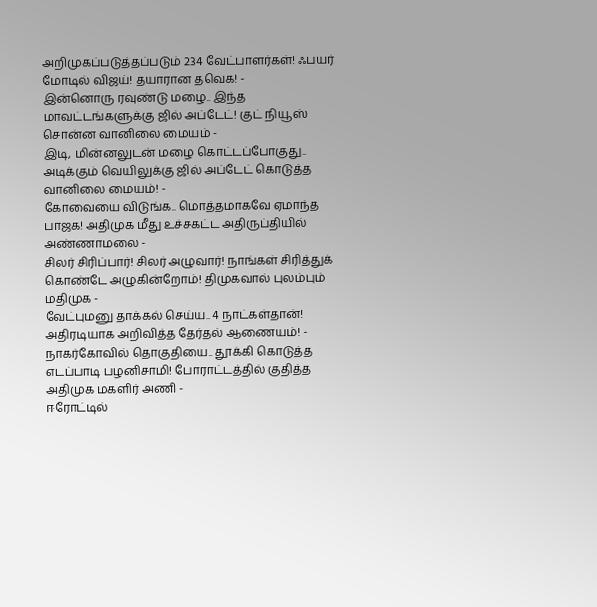அறிமுகப்படுத்தப்படும் 234 வேட்பாளர்கள்! ஃபயர் மோடில் விஜய்! தயாரான தவெக! -
இன்னொரு ரவுண்டு மழை.. இந்த மாவட்டங்களுக்கு ஜில் அப்டேட்! குட் நியூஸ் சொன்ன வானிலை மையம் -
இடி, மின்னலுடன் மழை கொட்டப்போகுது.. அடிக்கும் வெயிலுக்கு ஜில் அப்டேட் கொடுத்த வானிலை மையம்! -
கோவையை விடுங்க.. மொத்தமாகவே ஏமாந்த பாஜக! அதிமுக மீது உச்சகட்ட அதிருப்தியில் அண்ணாமலை -
சிலர் சிரிப்பார்! சிலர் அழுவார்! நாங்கள் சிரித்துக் கொண்டே அழுகின்றோம்! திமுகவால் புலம்பும் மதிமுக -
வேட்புமனு தாக்கல் செய்ய.. 4 நாட்கள்தான்! அதிரடியாக அறிவித்த தேர்தல் ஆணையம்! -
நாகர்கோவில் தொகுதியை.. தூக்கி கொடுத்த எடப்பாடி பழனிசாமி! போராட்டத்தில் குதித்த அதிமுக மகளிர் அணி -
ஈரோட்டில்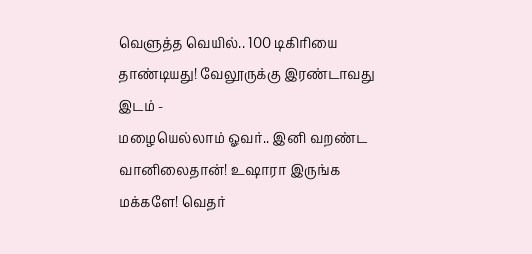வெளுத்த வெயில்.. 100 டிகிரியை தாண்டியது! வேலூருக்கு இரண்டாவது இடம் -
மழையெல்லாம் ஓவர்.. இனி வறண்ட வானிலைதான்! உஷாரா இருங்க மக்களே! வெதர்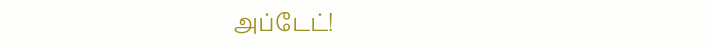அப்டேட்!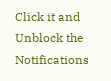Click it and Unblock the Notifications